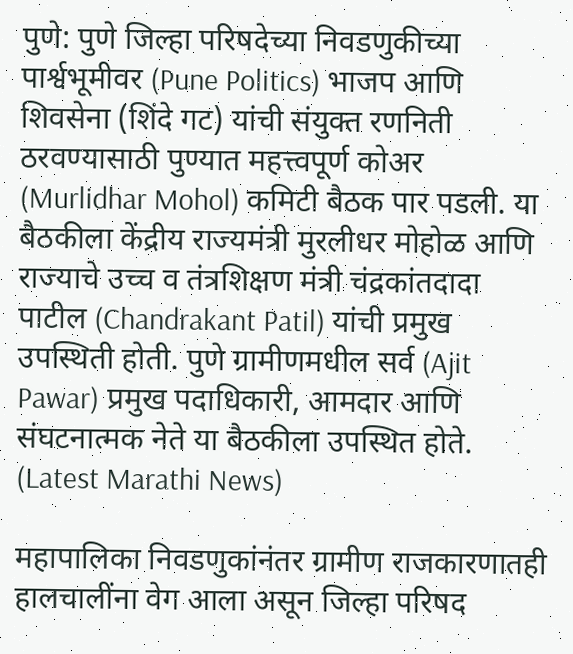पुणे: पुणे जिल्हा परिषदेच्या निवडणुकीच्या पार्श्वभूमीवर (Pune Politics) भाजप आणि शिवसेना (शिंदे गट) यांची संयुक्त रणनिती ठरवण्यासाठी पुण्यात महत्त्वपूर्ण कोअर (Murlidhar Mohol) कमिटी बैठक पार पडली. या बैठकीला केंद्रीय राज्यमंत्री मुरलीधर मोहोळ आणि राज्याचे उच्च व तंत्रशिक्षण मंत्री चंद्रकांतदादा पाटील (Chandrakant Patil) यांची प्रमुख उपस्थिती होती. पुणे ग्रामीणमधील सर्व (Ajit Pawar) प्रमुख पदाधिकारी, आमदार आणि संघटनात्मक नेते या बैठकीला उपस्थित होते. (Latest Marathi News)

महापालिका निवडणुकांनंतर ग्रामीण राजकारणातही हालचालींना वेग आला असून जिल्हा परिषद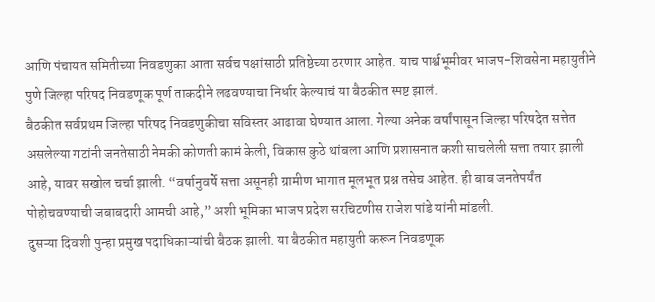आणि पंचायत समितीच्या निवडणुका आता सर्वच पक्षांसाठी प्रतिष्ठेच्या ठरणार आहेत. याच पार्श्वभूमीवर भाजप-शिवसेना महायुतीने पुणे जिल्हा परिषद निवडणूक पूर्ण ताकदीने लढवण्याचा निर्धार केल्याचं या बैठकीत स्पष्ट झालं.
बैठकीत सर्वप्रथम जिल्हा परिषद निवडणुकीचा सविस्तर आढावा घेण्यात आला. गेल्या अनेक वर्षांपासून जिल्हा परिषदेत सत्तेत असलेल्या गटांनी जनतेसाठी नेमकी कोणती कामं केली, विकास कुठे थांबला आणि प्रशासनात कशी साचलेली सत्ता तयार झाली आहे, यावर सखोल चर्चा झाली. “वर्षानुवर्षे सत्ता असूनही ग्रामीण भागात मूलभूत प्रश्न तसेच आहेत. ही बाब जनतेपर्यंत पोहोचवण्याची जबाबदारी आमची आहे,” अशी भूमिका भाजप प्रदेश सरचिटणीस राजेश पांडे यांनी मांडली.
दुसऱ्या दिवशी पुन्हा प्रमुख पदाधिकाऱ्यांची बैठक झाली. या बैठकीत महायुती करून निवडणूक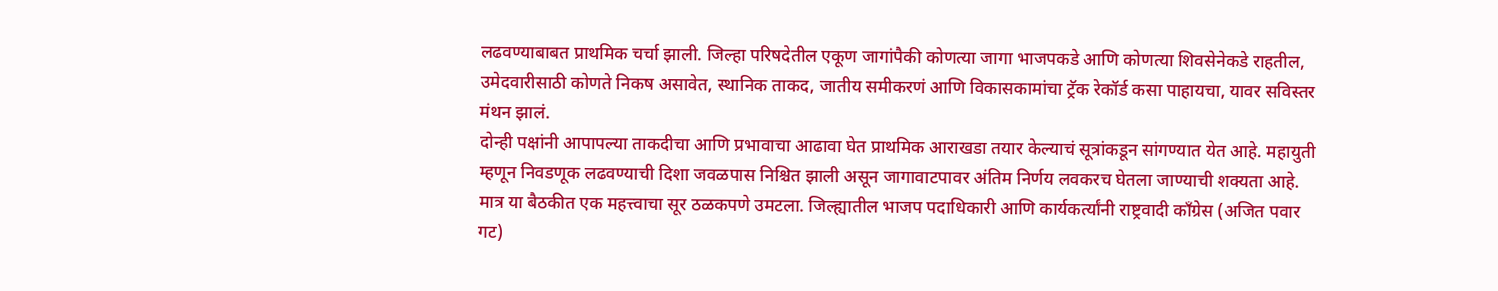लढवण्याबाबत प्राथमिक चर्चा झाली. जिल्हा परिषदेतील एकूण जागांपैकी कोणत्या जागा भाजपकडे आणि कोणत्या शिवसेनेकडे राहतील, उमेदवारीसाठी कोणते निकष असावेत, स्थानिक ताकद, जातीय समीकरणं आणि विकासकामांचा ट्रॅक रेकॉर्ड कसा पाहायचा, यावर सविस्तर मंथन झालं.
दोन्ही पक्षांनी आपापल्या ताकदीचा आणि प्रभावाचा आढावा घेत प्राथमिक आराखडा तयार केल्याचं सूत्रांकडून सांगण्यात येत आहे. महायुती म्हणून निवडणूक लढवण्याची दिशा जवळपास निश्चित झाली असून जागावाटपावर अंतिम निर्णय लवकरच घेतला जाण्याची शक्यता आहे.
मात्र या बैठकीत एक महत्त्वाचा सूर ठळकपणे उमटला. जिल्ह्यातील भाजप पदाधिकारी आणि कार्यकर्त्यांनी राष्ट्रवादी काँग्रेस (अजित पवार गट)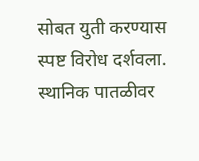सोबत युती करण्यास स्पष्ट विरोध दर्शवला. स्थानिक पातळीवर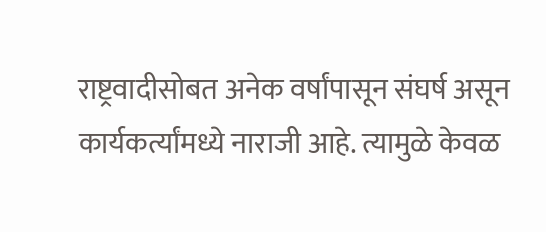राष्ट्रवादीसोबत अनेक वर्षांपासून संघर्ष असून कार्यकर्त्यांमध्ये नाराजी आहे. त्यामुळे केवळ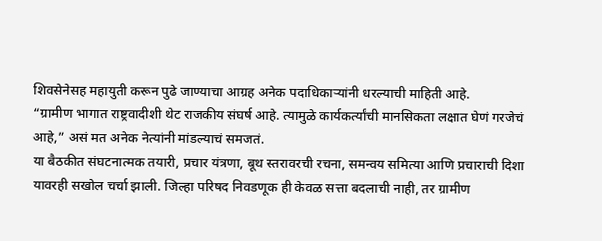शिवसेनेसह महायुती करून पुढे जाण्याचा आग्रह अनेक पदाधिकाऱ्यांनी धरल्याची माहिती आहे.
“ग्रामीण भागात राष्ट्रवादीशी थेट राजकीय संघर्ष आहे. त्यामुळे कार्यकर्त्यांची मानसिकता लक्षात घेणं गरजेचं आहे,” असं मत अनेक नेत्यांनी मांडल्याचं समजतं.
या बैठकीत संघटनात्मक तयारी, प्रचार यंत्रणा, बूथ स्तरावरची रचना, समन्वय समित्या आणि प्रचाराची दिशा यावरही सखोल चर्चा झाली. जिल्हा परिषद निवडणूक ही केवळ सत्ता बदलाची नाही, तर ग्रामीण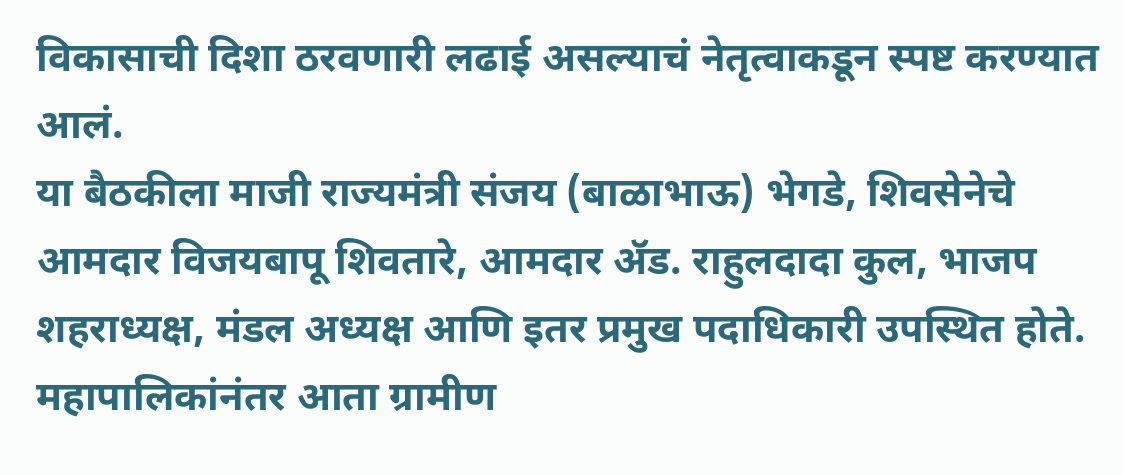विकासाची दिशा ठरवणारी लढाई असल्याचं नेतृत्वाकडून स्पष्ट करण्यात आलं.
या बैठकीला माजी राज्यमंत्री संजय (बाळाभाऊ) भेगडे, शिवसेनेचे आमदार विजयबापू शिवतारे, आमदार ॲड. राहुलदादा कुल, भाजप शहराध्यक्ष, मंडल अध्यक्ष आणि इतर प्रमुख पदाधिकारी उपस्थित होते.
महापालिकांनंतर आता ग्रामीण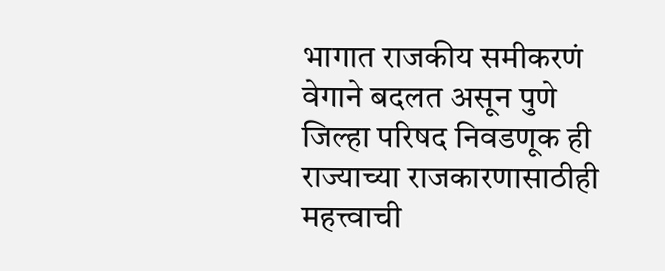भागात राजकीय समीकरणं वेगाने बदलत असून पुणे जिल्हा परिषद निवडणूक ही राज्याच्या राजकारणासाठीही महत्त्वाची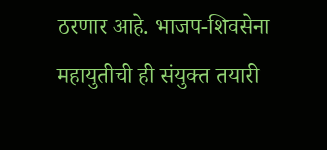ठरणार आहे. भाजप-शिवसेना महायुतीची ही संयुक्त तयारी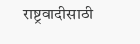राष्ट्रवादीसाठी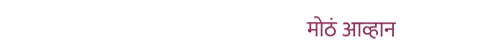मोठं आव्हान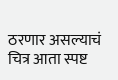ठरणार असल्याचं चित्र आता स्पष्ट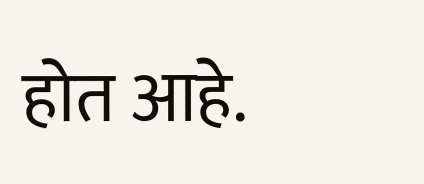होत आहे.